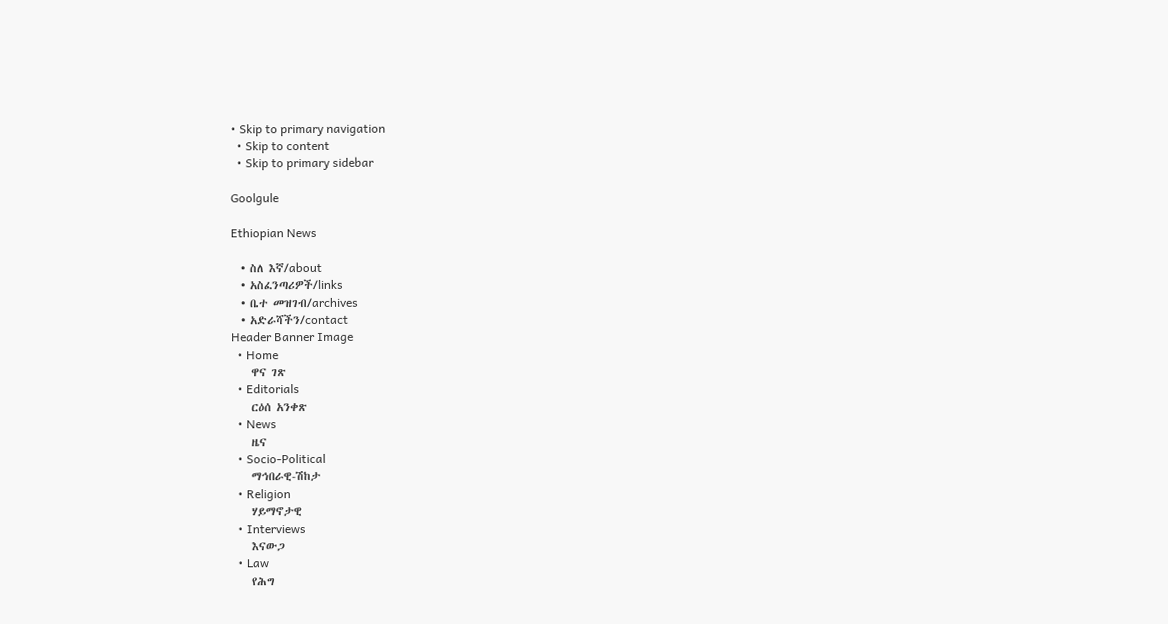• Skip to primary navigation
  • Skip to content
  • Skip to primary sidebar

Goolgule

Ethiopian News

  • ስለ እኛ/about
  • አስፈንጣሪዎች/links
  • ቤተ መዝገብ/archives
  • አድራሻችን/contact
Header Banner Image
  • Home
    ዋና ገጽ
  • Editorials
    ርዕሰ አንቀጽ
  • News
    ዜና
  • Socio-Political
    ማኅበራዊ-ሽከታ
  • Religion
    ሃይማኖታዊ
  • Interviews
    እናውጋ
  • Law
    የሕግ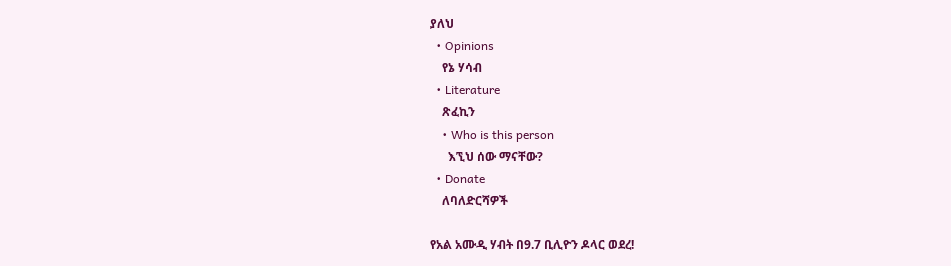ያለህ
  • Opinions
    የኔ ሃሳብ
  • Literature
    ጽፈኪን
    • Who is this person
      እኚህ ሰው ማናቸው?
  • Donate
    ለባለድርሻዎች

የአል አሙዲ ሃብት በ9.7 ቢሊዮን ዶላር ወደረ!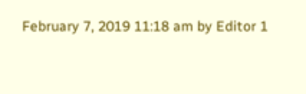February 7, 2019 11:18 am by Editor 1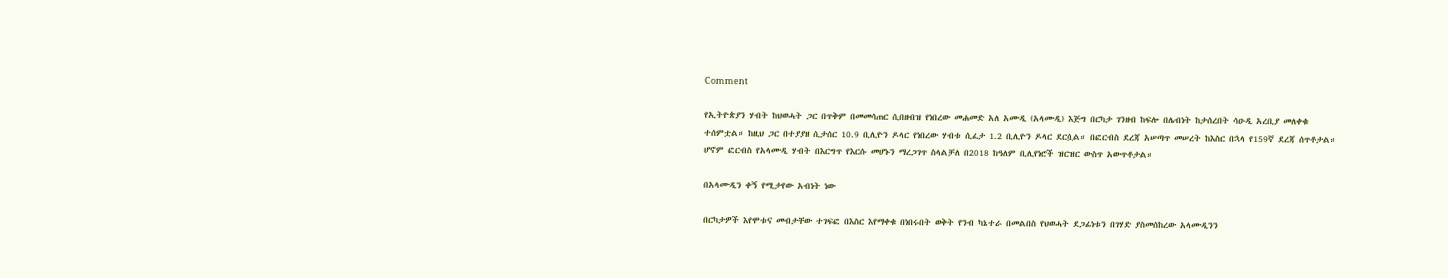Comment

የኢትዮጵያን ሃብት ከህወሓት ጋር በጥቅም በመመሳጠር ሲበዘብዝ የነበረው መሐመድ አለ አሙዲ (አላሙዲ) እጅግ በርካታ ገንዘብ ከፍሎ በሌብነት ከታሰረበት ሳዑዲ አረቢያ መለቀቁ ተሰምቷል። ከዚህ ጋር በተያያዘ ሲታሰር 10.9 ቢሊዮን ዶላር የነበረው ሃብቱ ሲፈታ 1.2 ቢሊዮን ዶላር ደርሷል። በፎርብስ ደረጃ አሠጣጥ መሠረት ከእስር በኋላ የ159ኛ ደረጃ ሰጥቶታል። ሆኖም ፎርብስ የአላሙዲ ሃብት በእርግጥ የእርሱ መሆኑን ማረጋገጥ ስላልቻለ በ2018 ከዓለም ቢሊየነሮች ዝርዝር ውስጥ አውጥቶታል።

በአላሙዲን ቀኝ የሚታየው አብነት ነው

በርካታዎች እየሞቱና መብታቸው ተገፍፎ በእስር እየማቀቁ በነበሩበት ወቅት የንብ ካኔተራ በመልበስ የህወሓት ደጋፊነቱን በገሃድ ያስመሰከረው አላሙዲንን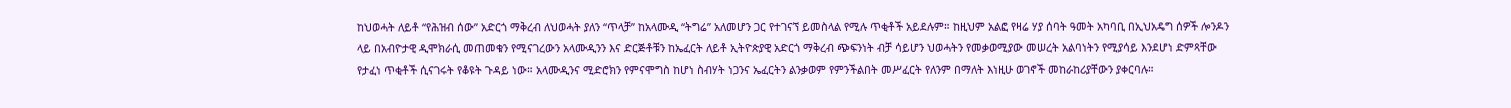ከህወሓት ለይቶ “የሕዝብ ሰው” አድርጎ ማቅረብ ለህወሓት ያለን “ጥላቻ” ከአላሙዲ “ትግሬ” አለመሆን ጋር የተገናኘ ይመስላል የሚሉ ጥቂቶች አይደሉም። ከዚህም አልፎ የዛሬ ሃያ ሰባት ዓመት አካባቢ በኢህአዴግ ሰዎች ሎንዶን ላይ በአብዮታዊ ዲሞክራሲ መጠመቁን የሚናገረውን አላሙዲንን እና ድርጅቶቹን ከኤፈርት ለይቶ ኢትዮጵያዊ አድርጎ ማቅረብ ጭፍንነት ብቻ ሳይሆን ህወሓትን የመቃወሚያው መሠረት አልባነትን የሚያሳይ እንደሆነ ድምጻቸው የታፈነ ጥቂቶች ሲናገሩት የቆዩት ጉዳይ ነው። አላሙዲንና ሚድሮክን የምናሞግስ ከሆነ ስብሃት ነጋንና ኤፈርትን ልንቃወም የምንችልበት መሥፈርት የለንም በማለት እነዚሁ ወገኖች መከራከሪያቸውን ያቀርባሉ።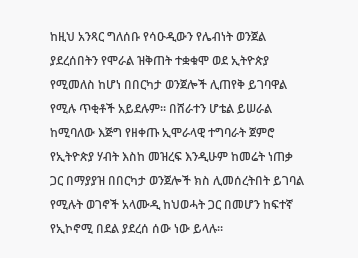ከዚህ አንጻር ግለሰቡ የሳዑዲውን የሌብነት ወንጀል ያደረሰበትን የሞራል ዝቅጠት ተቋቁሞ ወደ ኢትዮጵያ የሚመለስ ከሆነ በበርካታ ወንጀሎች ሊጠየቅ ይገባዋል የሚሉ ጥቂቶች አይደሉም። በሸራተን ሆቴል ይሠራል ከሚባለው እጅግ የዘቀጡ ኢሞራላዊ ተግባራት ጀምሮ የኢትዮጵያ ሃብት እስከ መዝረፍ እንዲሁም ከመሬት ነጠቃ ጋር በማያያዝ በበርካታ ወንጀሎች ክስ ሊመሰረትበት ይገባል የሚሉት ወገኖች አላሙዲ ከህወሓት ጋር በመሆን ከፍተኛ የኢኮኖሚ በደል ያደረሰ ሰው ነው ይላሉ።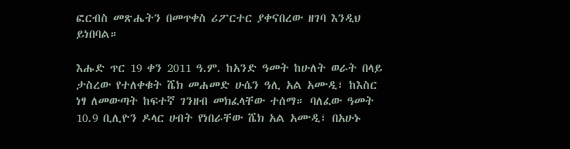ፎርብስ መጽሔትን በመጥቀስ ሪፖርተር ያቀናበረው ዘገባ እንዲህ ይነበባል።

እሑድ ጥር 19 ቀን 2011 ዓ.ም. ከአንድ ዓመት ከሁለት ወራት በላይ ታስረው የተለቀቁት ሼክ መሐመድ ሁሴን ዓሊ አል አሙዲ፣ ከእስር ነፃ ለመውጣት ከፍተኛ ገንዘብ መክፈላቸው ተሰማ። ባለፈው ዓመት 10.9 ቢሊዮን ዶላር ሀብት የነበራቸው ሼክ አል አሙዲ፣ በአሁኑ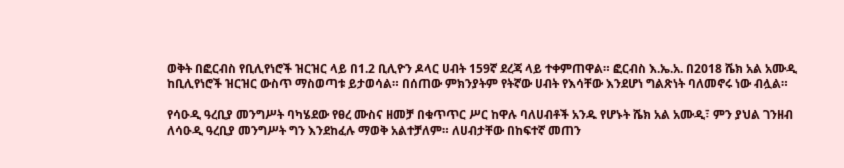ወቅት በፎርብስ የቢሊየነሮች ዝርዝር ላይ በ1.2 ቢሊዮን ዶላር ሀብት 159ኛ ደረጃ ላይ ተቀምጠዋል። ፎርብስ እ.ኤ.አ. በ2018 ሼክ አል አሙዲ ከቢሊየነሮች ዝርዝር ውስጥ ማስወጣቱ ይታወሳል። በሰጠው ምክንያትም የትኛው ሀብት የእሳቸው እንደሆነ ግልጽነት ባለመኖሩ ነው ብሏል።

የሳዑዲ ዓረቢያ መንግሥት ባካሄደው የፀረ ሙስና ዘመቻ በቁጥጥር ሥር ከዋሉ ባለሀብቶች አንዱ የሆኑት ሼክ አል አሙዲ፣ ምን ያህል ገንዘብ ለሳዑዲ ዓረቢያ መንግሥት ግን እንደከፈሉ ማወቅ አልተቻለም። ለሀብታቸው በከፍተኛ መጠን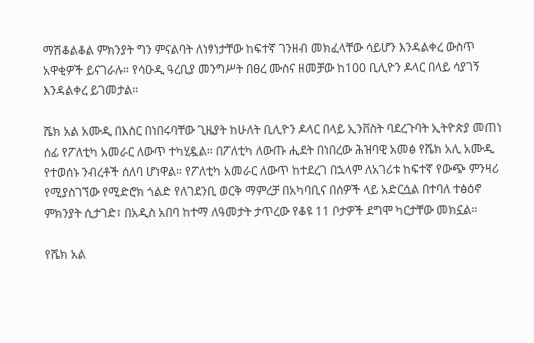ማሽቆልቆል ምክንያት ግን ምናልባት ለነፃነታቸው ከፍተኛ ገንዘብ መክፈላቸው ሳይሆን እንዳልቀረ ውስጥ አዋቂዎች ይናገራሉ። የሳዑዲ ዓረቢያ መንግሥት በፀረ ሙስና ዘመቻው ከ100 ቢሊዮን ዶላር በላይ ሳያገኝ እንዳልቀረ ይገመታል።

ሼክ አል አሙዲ በእስር በነበሩባቸው ጊዜያት ከሁለት ቢሊዮን ዶላር በላይ ኢንቨስት ባደረጉባት ኢትዮጵያ መጠነ ሰፊ የፖለቲካ አመራር ለውጥ ተካሂዷል። በፖለቲካ ለውጡ ሒደት በነበረው ሕዝባዊ አመፅ የሼክ አሊ አሙዲ የተወሰኑ ንብረቶች ሰለባ ሆነዋል። የፖለቲካ አመራር ለውጥ ከተደረገ በኋላም ለአገሪቱ ከፍተኛ የውጭ ምንዛሪ የሚያስገኘው የሚድሮክ ጎልድ የለገደንቢ ወርቅ ማምረቻ በአካባቢና በሰዎች ላይ አድርሷል በተባለ ተፅዕኖ ምክንያት ሲታገድ፣ በአዲስ አበባ ከተማ ለዓመታት ታጥረው የቆዩ 11 ቦታዎች ደግሞ ካርታቸው መክኗል።

የሼክ አል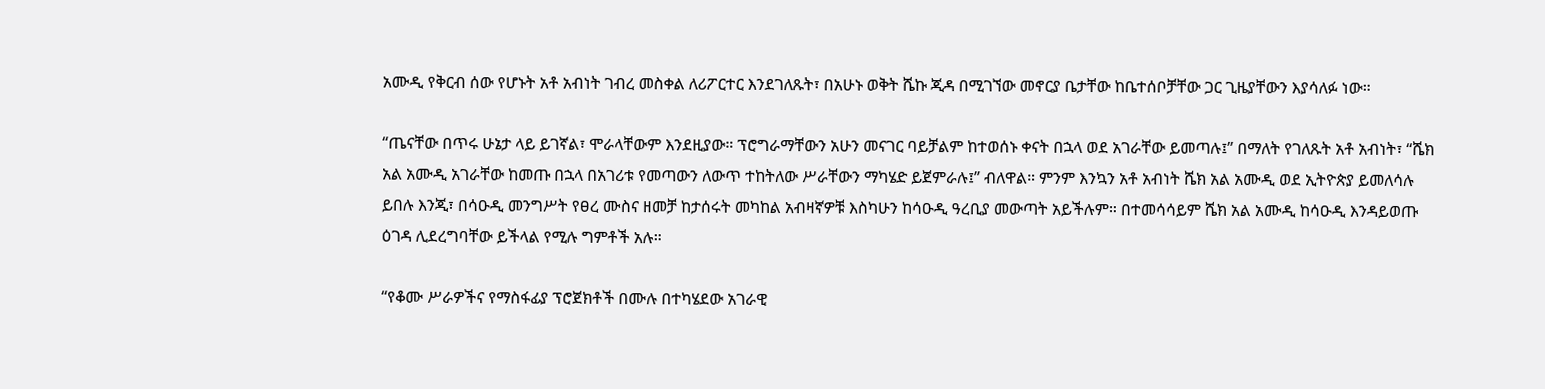አሙዲ የቅርብ ሰው የሆኑት አቶ አብነት ገብረ መስቀል ለሪፖርተር እንደገለጹት፣ በአሁኑ ወቅት ሼኩ ጂዳ በሚገኘው መኖርያ ቤታቸው ከቤተሰቦቻቸው ጋር ጊዜያቸውን እያሳለፉ ነው።

“ጤናቸው በጥሩ ሁኔታ ላይ ይገኛል፣ ሞራላቸውም እንደዚያው። ፕሮግራማቸውን አሁን መናገር ባይቻልም ከተወሰኑ ቀናት በኋላ ወደ አገራቸው ይመጣሉ፤” በማለት የገለጹት አቶ አብነት፣ “ሼክ አል አሙዲ አገራቸው ከመጡ በኋላ በአገሪቱ የመጣውን ለውጥ ተከትለው ሥራቸውን ማካሄድ ይጀምራሉ፤” ብለዋል። ምንም እንኳን አቶ አብነት ሼክ አል አሙዲ ወደ ኢትዮጵያ ይመለሳሉ ይበሉ እንጂ፣ በሳዑዲ መንግሥት የፀረ ሙስና ዘመቻ ከታሰሩት መካከል አብዛኛዎቹ እስካሁን ከሳዑዲ ዓረቢያ መውጣት አይችሉም። በተመሳሳይም ሼክ አል አሙዲ ከሳዑዲ እንዳይወጡ ዕገዳ ሊደረግባቸው ይችላል የሚሉ ግምቶች አሉ።

“የቆሙ ሥራዎችና የማስፋፊያ ፕሮጀክቶች በሙሉ በተካሄደው አገራዊ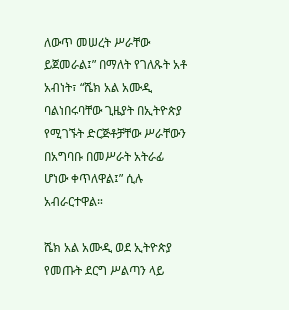ለውጥ መሠረት ሥራቸው ይጀመራል፤” በማለት የገለጹት አቶ አብነት፣ “ሼክ አል አሙዲ ባልነበሩባቸው ጊዜያት በኢትዮጵያ የሚገኙት ድርጅቶቻቸው ሥራቸውን በአግባቡ በመሥራት አትራፊ ሆነው ቀጥለዋል፤” ሲሉ አብራርተዋል።

ሼክ አል አሙዲ ወደ ኢትዮጵያ የመጡት ደርግ ሥልጣን ላይ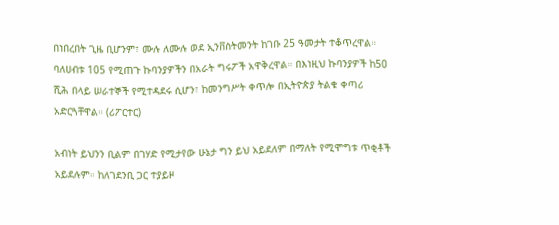በነበረበት ጊዜ ቢሆንም፣ ሙሉ ለሙሉ ወደ ኢንቨስትመንት ከገቡ 25 ዓመታት ተቆጥረዋል። ባለሀብቱ 105 የሚጠጉ ኩባንያዎችን በአራት ግሩፖች አዋቅረዋል። በእነዚህ ኩባንያዎች ከ50 ሺሕ በላይ ሠራተኞች የሚተዳደሩ ሲሆን፣ ከመንግሥት ቀጥሎ በኢትዮጵያ ትልቁ ቀጣሪ አድርጓቸዋል። (ሪፖርተር)

አብነት ይህንን ቢልም በገሃድ የሚታየው ሁኔታ ግን ይህ አይደለም በማለት የሚሞግቱ ጥቂቶች አይደሉም። ከለገደንቢ ጋር ተያይዞ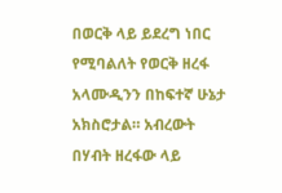በወርቅ ላይ ይደረግ ነበር የሚባልለት የወርቅ ዘረፋ አላሙዲንን በከፍተኛ ሁኔታ አክስሮታል። አብረውት በሃብት ዘረፋው ላይ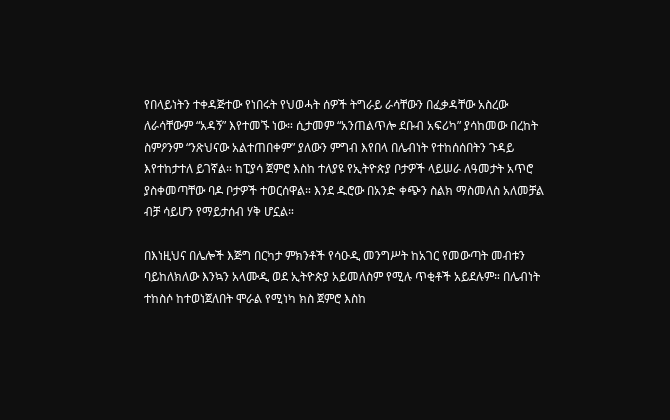የበላይነትን ተቀዳጅተው የነበሩት የህወሓት ሰዎች ትግራይ ራሳቸውን በፈቃዳቸው አስረው ለራሳቸውም “አዳኝ” እየተመኙ ነው። ሲታመም “አንጠልጥሎ ደቡብ አፍሪካ” ያሳከመው በረከት ስምዖንም “ንጽህናው አልተጠበቀም” ያለውን ምግብ እየበላ በሌብነት የተከሰሰበትን ጉዳይ እየተከታተለ ይገኛል። ከፒያሳ ጀምሮ እስከ ተለያዩ የኢትዮጵያ ቦታዎች ላይሠራ ለዓመታት አጥሮ ያስቀመጣቸው ባዶ ቦታዎች ተወርሰዋል። እንደ ዱሮው በአንድ ቀጭን ስልክ ማስመለስ አለመቻል ብቻ ሳይሆን የማይታሰብ ሃቅ ሆኗል።

በእነዚህና በሌሎች እጅግ በርካታ ምክንቶች የሳዑዲ መንግሥት ከአገር የመውጣት መብቱን ባይከለክለው እንኳን አላሙዲ ወደ ኢትዮጵያ አይመለስም የሚሉ ጥቂቶች አይደሉም። በሌብነት ተከስሶ ከተወነጀለበት ሞራል የሚነካ ክስ ጀምሮ እስከ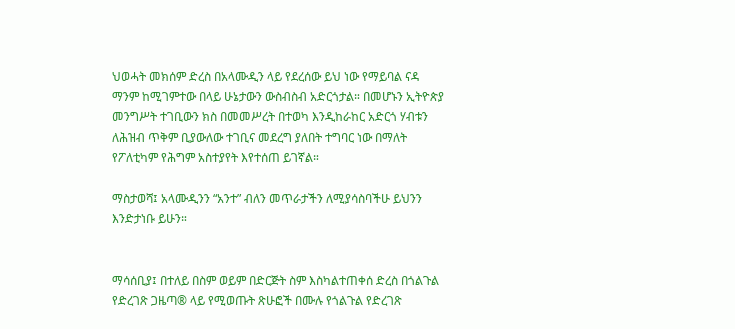ህወሓት መክሰም ድረስ በአላሙዲን ላይ የደረሰው ይህ ነው የማይባል ናዳ ማንም ከሚገምተው በላይ ሁኔታውን ውስብስብ አድርጎታል። በመሆኑን ኢትዮጵያ መንግሥት ተገቢውን ክስ በመመሥረት በተወካ እንዲከራከር አድርጎ ሃብቱን ለሕዝብ ጥቅም ቢያውለው ተገቢና መደረግ ያለበት ተግባር ነው በማለት የፖለቲካም የሕግም አስተያየት እየተሰጠ ይገኛል።

ማስታወሻ፤ አላሙዲንን “አንተ” ብለን መጥራታችን ለሚያሳስባችሁ ይህንን እንድታነቡ ይሁን።


ማሳሰቢያ፤ በተለይ በስም ወይም በድርጅት ስም እስካልተጠቀሰ ድረስ በጎልጉል የድረገጽ ጋዜጣ® ላይ የሚወጡት ጽሁፎች በሙሉ የጎልጉል የድረገጽ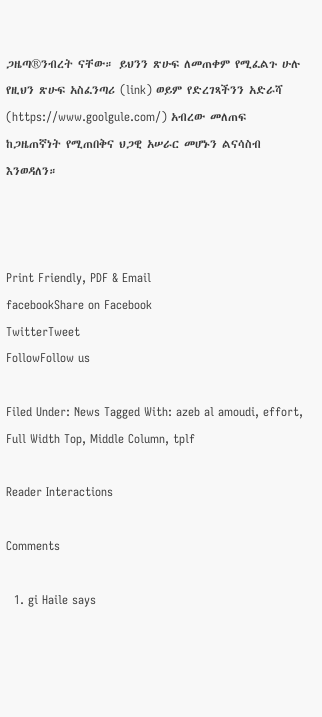ጋዜጣ®ንብረት ናቸው። ይህንን ጽሁፍ ለመጠቀም የሚፈልጉ ሁሉ የዚህን ጽሁፍ አስፈንጣሪ (link) ወይም የድረገጻችንን አድራሻ (https://www.goolgule.com/) አብረው መለጠፍ ከጋዜጠኛነት የሚጠበቅና ህጋዊ አሠራር መሆኑን ልናሳስብ እንወዳለን።



Print Friendly, PDF & Email
facebookShare on Facebook
TwitterTweet
FollowFollow us

Filed Under: News Tagged With: azeb al amoudi, effort, Full Width Top, Middle Column, tplf

Reader Interactions

Comments

  1. gi Haile says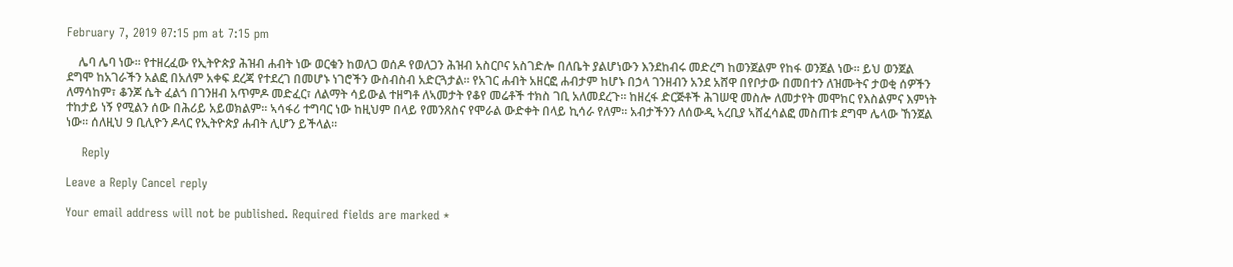February 7, 2019 07:15 pm at 7:15 pm

    ሌባ ሌባ ነው። የተዘረፈው የኢትዮጵያ ሕዝብ ሐብት ነው ወርቁን ከወለጋ ወሰዶ የወለጋን ሕዝብ አስርቦና አስገድሎ በለቤት ያልሆነውን እንደከብሩ መድረግ ከወንጀልም የከፋ ወንጀል ነው። ይህ ወንጀል ደግሞ ከአገራችን አልፎ በአለም አቀፍ ደረጃ የተደረገ በመሆኑ ነገሮችን ውስብስብ አድርጓታል። የአገር ሐብት አዘርፎ ሐብታም ከሆኑ በኃላ ገንዘብን አንደ አሸዋ በየቦታው በመበተን ለዝሙትና ታወቂ ሰዎችን ለማሳከም፣ ቆንጆ ሴት ፈልጎ በገንዘብ አጥምዶ መድፈር፣ ለልማት ሳይውል ተዘግቶ ለኣመታት የቆየ መሬቶች ተክስ ገቢ አለመደረጉ። ከዘረፋ ድርጅቶች ሕገሠዊ መስሎ ለመታየት መሞከር የእስልምና እምነት ተከታይ ነኝ የሚልን ሰው በሕሪይ አይወክልም። ኣሳፋሪ ተግባር ነው ከዚህም በላይ የመንጸስና የሞራል ውድቀት በላይ ኪሳራ የለም። አብታችንን ለሰውዲ ኣረቢያ ኣሸፈሳልፎ መስጠቱ ደግሞ ሌላው ኸንጀል ነው። ሰለዚህ 9 ቢሊዮን ዶላር የኢትዮጵያ ሐብት ሊሆን ይችላል።

    Reply

Leave a Reply Cancel reply

Your email address will not be published. Required fields are marked *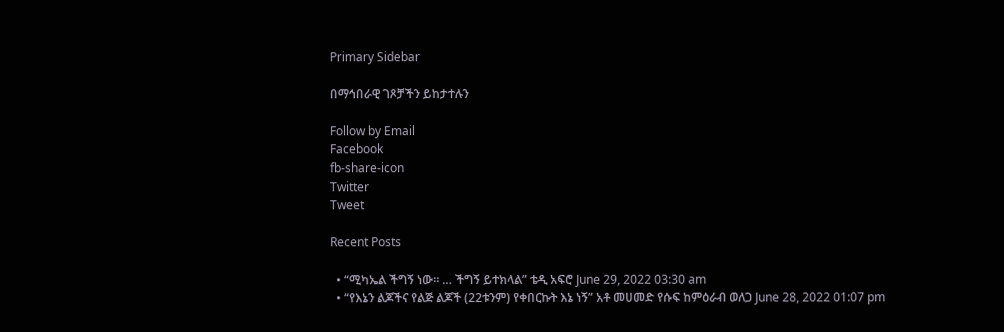Primary Sidebar

በማኅበራዊ ገጾቻችን ይከታተሉን

Follow by Email
Facebook
fb-share-icon
Twitter
Tweet

Recent Posts

  • “ሚካኤል ችግኝ ነው። … ችግኝ ይተክላል” ቴዲ አፍሮ June 29, 2022 03:30 am
  • “የእኔን ልጆችና የልጅ ልጆች (22ቱንም) የቀበርኩት እኔ ነኝ” አቶ መሀመድ የሱፍ ከምዕራብ ወለጋ June 28, 2022 01:07 pm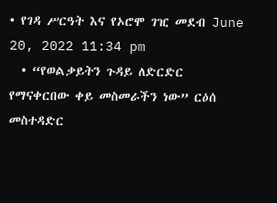• የገዳ ሥርዓት እና የኦሮሞ ገዢ መደብ June 20, 2022 11:34 pm
  • “የወልቃይትን ጉዳይ ለድርድር የማናቀርበው ቀይ መስመራችን ነው” ርዕሰ መስተዳድር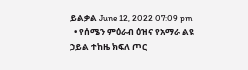ይልቃል June 12, 2022 07:09 pm
  • የሰሜን ምዕራብ ዕዝና የአማራ ልዩ ኃይል ተከዜ ክፍለ ጦር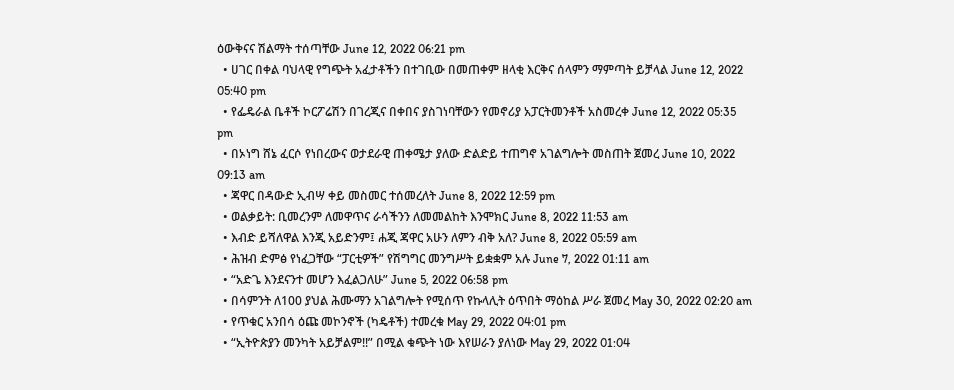ዕውቅናና ሽልማት ተሰጣቸው June 12, 2022 06:21 pm
  • ሀገር በቀል ባህላዊ የግጭት አፈታቶችን በተገቢው በመጠቀም ዘላቂ እርቅና ሰላምን ማምጣት ይቻላል June 12, 2022 05:40 pm
  • የፌዴራል ቤቶች ኮርፖሬሽን በገረጂና በቀበና ያስገነባቸውን የመኖሪያ አፓርትመንቶች አስመረቀ June 12, 2022 05:35 pm
  • በኦነግ ሸኔ ፈርሶ የነበረውና ወታደራዊ ጠቀሜታ ያለው ድልድይ ተጠግኖ አገልግሎት መስጠት ጀመረ June 10, 2022 09:13 am
  • ጃዋር በዳውድ ኢብሣ ቀይ መስመር ተሰመረለት June 8, 2022 12:59 pm
  • ወልቃይት: ቢመረንም ለመዋጥና ራሳችንን ለመመልከት እንሞክር June 8, 2022 11:53 am
  • እብድ ይሻለዋል እንጂ አይድንም፤ ሐጂ ጃዋር አሁን ለምን ብቅ አለ? June 8, 2022 05:59 am
  • ሕዝብ ድምፅ የነፈጋቸው “ፓርቲዎች” የሽግግር መንግሥት ይቋቋም አሉ June 7, 2022 01:11 am
  • “አድጌ እንደናንተ መሆን እፈልጋለሁ” June 5, 2022 06:58 pm
  • በሳምንት ለ100 ያህል ሕሙማን አገልግሎት የሚሰጥ የኩላሊት ዕጥበት ማዕከል ሥራ ጀመረ May 30, 2022 02:20 am
  • የጥቁር አንበሳ ዕጩ መኮንኖች (ካዴቶች) ተመረቁ May 29, 2022 04:01 pm
  • “ኢትዮጵያን መንካት አይቻልም!!” በሚል ቁጭት ነው እየሠራን ያለነው May 29, 2022 01:04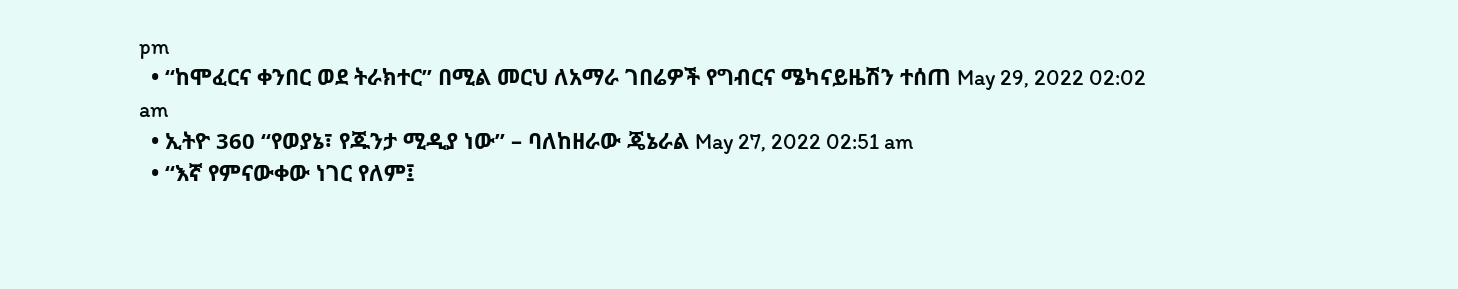pm
  • “ከሞፈርና ቀንበር ወደ ትራክተር” በሚል መርህ ለአማራ ገበሬዎች የግብርና ሜካናይዜሽን ተሰጠ May 29, 2022 02:02 am
  • ኢትዮ 360 “የወያኔ፣ የጁንታ ሚዲያ ነው” – ባለከዘራው ጄኔራል May 27, 2022 02:51 am
  • “እኛ የምናውቀው ነገር የለም፤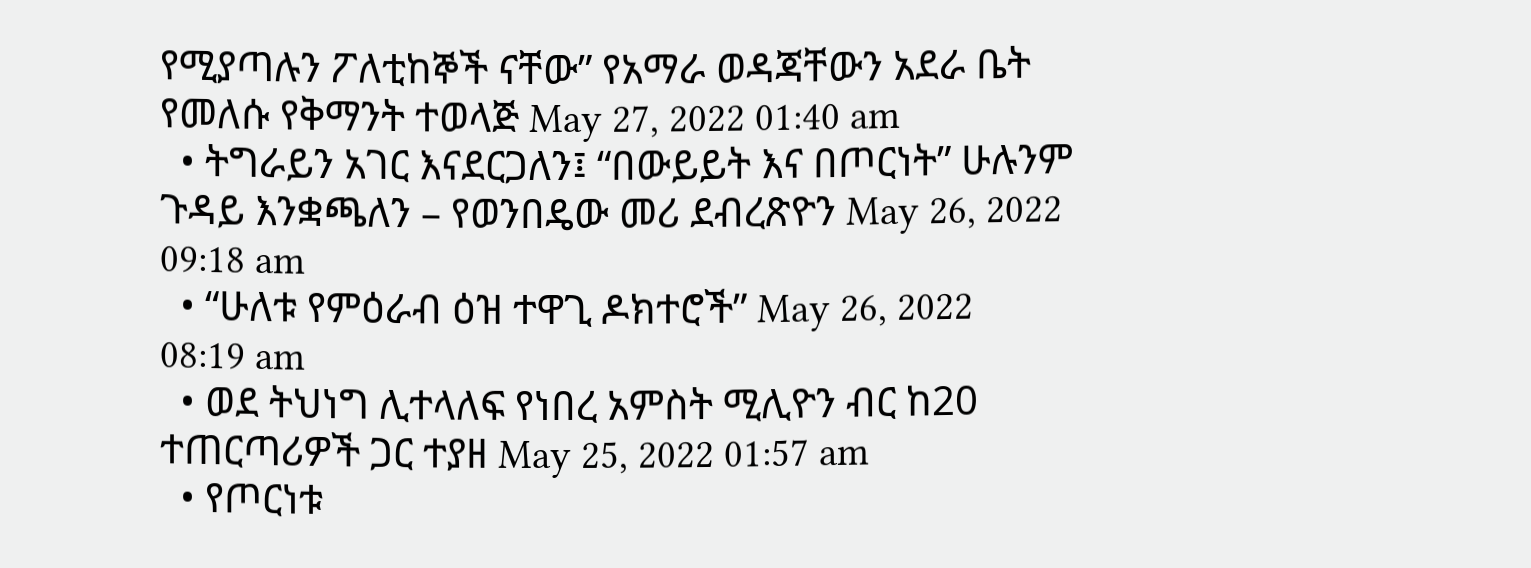የሚያጣሉን ፖለቲከኞች ናቸው” የአማራ ወዳጃቸውን አደራ ቤት የመለሱ የቅማንት ተወላጅ May 27, 2022 01:40 am
  • ትግራይን አገር እናደርጋለን፤ “በውይይት እና በጦርነት” ሁሉንም ጉዳይ እንቋጫለን – የወንበዴው መሪ ደብረጽዮን May 26, 2022 09:18 am
  • “ሁለቱ የምዕራብ ዕዝ ተዋጊ ዶክተሮች” May 26, 2022 08:19 am
  • ወደ ትህነግ ሊተላለፍ የነበረ አምስት ሚሊዮን ብር ከ20 ተጠርጣሪዎች ጋር ተያዘ May 25, 2022 01:57 am
  • የጦርነቱ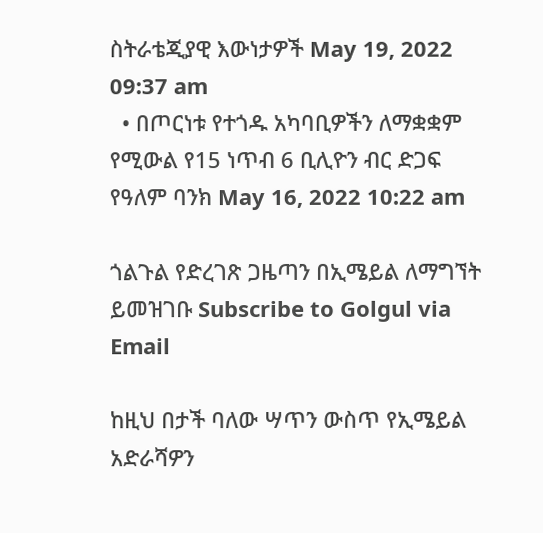ስትራቴጂያዊ እውነታዎች May 19, 2022 09:37 am
  • በጦርነቱ የተጎዱ አካባቢዎችን ለማቋቋም የሚውል የ15 ነጥብ 6 ቢሊዮን ብር ድጋፍ የዓለም ባንክ May 16, 2022 10:22 am

ጎልጉል የድረገጽ ጋዜጣን በኢሜይል ለማግኘት ይመዝገቡ Subscribe to Golgul via Email

ከዚህ በታች ባለው ሣጥን ውስጥ የኢሜይል አድራሻዎን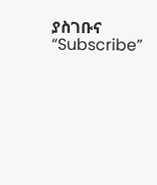ያስገቡና “Subscribe”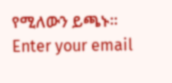የሚለውን ይጫኑ፡፡
Enter your email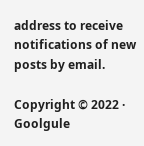address to receive notifications of new posts by email.

Copyright © 2022 · Goolgule